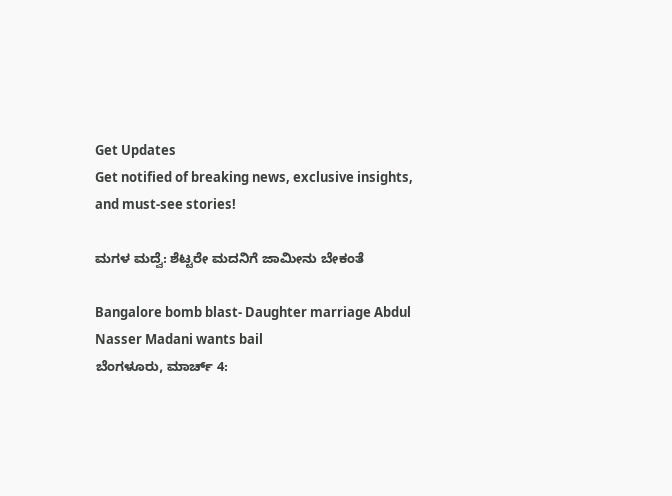Get Updates
Get notified of breaking news, exclusive insights, and must-see stories!

ಮಗಳ ಮದ್ವೆ: ಶೆಟ್ಟರೇ ಮದನಿಗೆ ಜಾಮೀನು ಬೇಕಂತೆ

Bangalore bomb blast- Daughter marriage Abdul Nasser Madani wants bail
ಬೆಂಗಳೂರು, ಮಾರ್ಚ್ 4: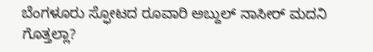ಬೆಂಗಳೂರು ಸ್ಫೋಟದ ರೂವಾರಿ ಅಬ್ದುಲ್ ನಾಸೀರ್ ಮದನಿ ಗೊತ್ತಲ್ಲಾ?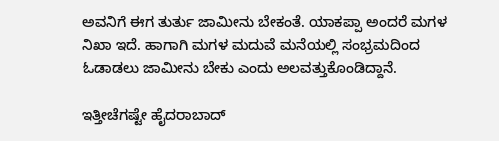ಅವನಿಗೆ ಈಗ ತುರ್ತು ಜಾಮೀನು ಬೇಕಂತೆ. ಯಾಕಪ್ಪಾ ಅಂದರೆ ಮಗಳ ನಿಖಾ ಇದೆ. ಹಾಗಾಗಿ ಮಗಳ ಮದುವೆ ಮನೆಯಲ್ಲಿ ಸಂಭ್ರಮದಿಂದ ಓಡಾಡಲು ಜಾಮೀನು ಬೇಕು ಎಂದು ಅಲವತ್ತುಕೊಂಡಿದ್ದಾನೆ.

ಇತ್ತೀಚೆಗಷ್ಟೇ ಹೈದರಾಬಾದ್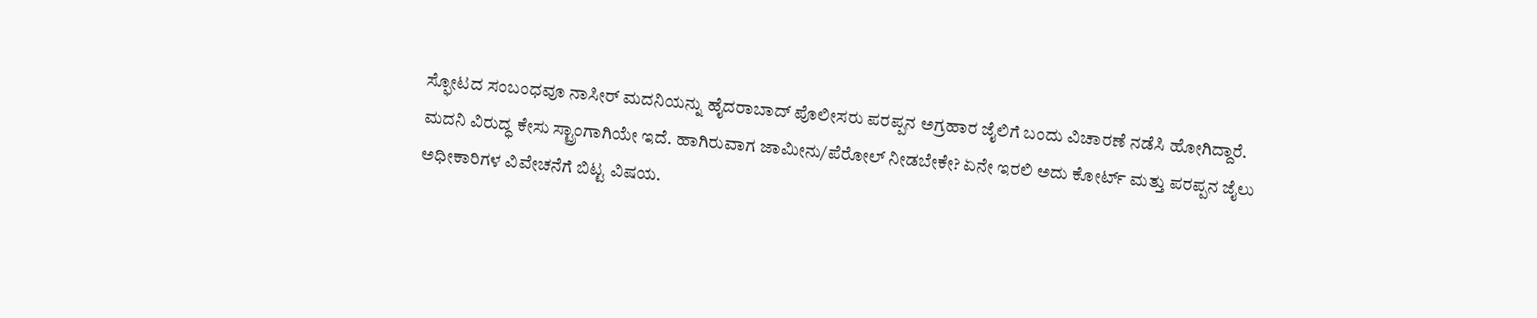ಸ್ಫೋಟದ ಸಂಬಂಧವೂ ನಾಸೀರ್ ಮದನಿಯನ್ನು ಹೈದರಾಬಾದ್ ಪೊಲೀಸರು ಪರಪ್ಪನ ಅಗ್ರಹಾರ ಜೈಲಿಗೆ ಬಂದು ವಿಚಾರಣೆ ನಡೆಸಿ ಹೋಗಿದ್ದಾರೆ. ಮದನಿ ವಿರುದ್ಧ ಕೇಸು ಸ್ಟ್ರಾಂಗಾಗಿಯೇ ಇದೆ. ಹಾಗಿರುವಾಗ ಜಾಮೀನು/ಪೆರೋಲ್ ನೀಡಬೇಕೇ? ಏನೇ ಇರಲಿ ಅದು ಕೋರ್ಟ್ ಮತ್ತು ಪರಪ್ಪನ ಜೈಲು ಅಧೀಕಾರಿಗಳ ವಿವೇಚನೆಗೆ ಬಿಟ್ಟ ವಿಷಯ.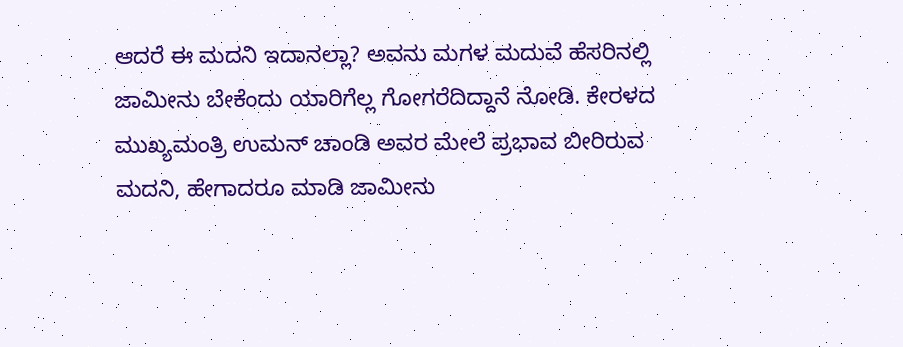ಆದರೆ ಈ ಮದನಿ ಇದಾನಲ್ಲಾ? ಅವನು ಮಗಳ ಮದುವೆ ಹೆಸರಿನಲ್ಲಿ ಜಾಮೀನು ಬೇಕೆಂದು ಯಾರಿಗೆಲ್ಲ ಗೋಗರೆದಿದ್ದಾನೆ ನೋಡಿ. ಕೇರಳದ ಮುಖ್ಯಮಂತ್ರಿ ಉಮನ್ ಚಾಂಡಿ ಅವರ ಮೇಲೆ ಪ್ರಭಾವ ಬೀರಿರುವ ಮದನಿ, ಹೇಗಾದರೂ ಮಾಡಿ ಜಾಮೀನು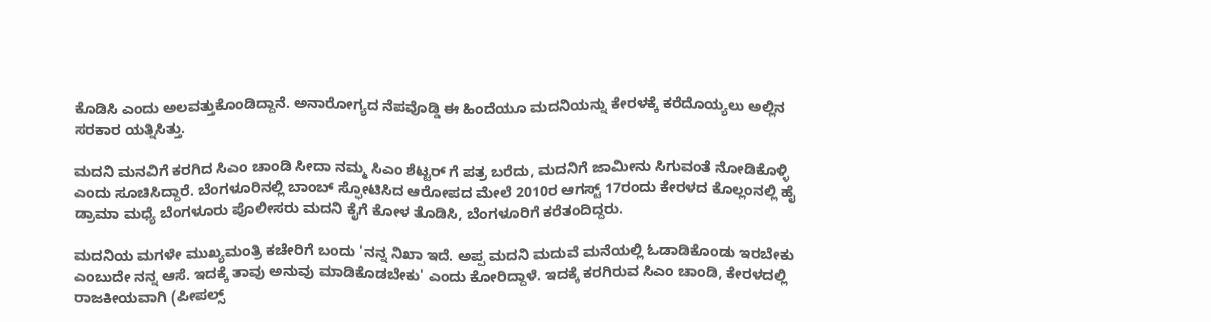ಕೊಡಿಸಿ ಎಂದು ಅಲವತ್ತುಕೊಂಡಿದ್ದಾನೆ. ಅನಾರೋಗ್ಯದ ನೆಪವೊಡ್ಡಿ ಈ ಹಿಂದೆಯೂ ಮದನಿಯನ್ನು ಕೇರಳಕ್ಕೆ ಕರೆದೊಯ್ಯಲು ಅಲ್ಲಿನ ಸರಕಾರ ಯತ್ನಿಸಿತ್ತು.

ಮದನಿ ಮನವಿಗೆ ಕರಗಿದ ಸಿಎಂ ಚಾಂಡಿ ಸೀದಾ ನಮ್ಮ ಸಿಎಂ ಶೆಟ್ಟರ್ ಗೆ ಪತ್ರ ಬರೆದು, ಮದನಿಗೆ ಜಾಮೀನು ಸಿಗುವಂತೆ ನೋಡಿಕೊಳ್ಳಿ ಎಂದು ಸೂಚಿಸಿದ್ದಾರೆ. ಬೆಂಗಳೂರಿನಲ್ಲಿ ಬಾಂಬ್ ಸ್ಫೋಟಿಸಿದ ಆರೋಪದ ಮೇಲೆ 2010ರ ಆಗಸ್ಟ್ 17ರಂದು ಕೇರಳದ ಕೊಲ್ಲಂನಲ್ಲಿ ಹೈ ಡ್ರಾಮಾ ಮಧ್ಯೆ ಬೆಂಗಳೂರು ಪೊಲೀಸರು ಮದನಿ ಕೈಗೆ ಕೋಳ ತೊಡಿಸಿ, ಬೆಂಗಳೂರಿಗೆ ಕರೆತಂದಿದ್ದರು.

ಮದನಿಯ ಮಗಳೇ ಮುಖ್ಯಮಂತ್ರಿ ಕಚೇರಿಗೆ ಬಂದು 'ನನ್ನ ನಿಖಾ ಇದೆ. ಅಪ್ಪ ಮದನಿ ಮದುವೆ ಮನೆಯಲ್ಲಿ ಓಡಾಡಿಕೊಂಡು ಇರಬೇಕು ಎಂಬುದೇ ನನ್ನ ಆಸೆ. ಇದಕ್ಕೆ ತಾವು ಅನುವು ಮಾಡಿಕೊಡಬೇಕು' ಎಂದು ಕೋರಿದ್ದಾಳೆ. ಇದಕ್ಕೆ ಕರಗಿರುವ ಸಿಎಂ ಚಾಂಡಿ, ಕೇರಳದಲ್ಲಿ ರಾಜಕೀಯವಾಗಿ (ಪೀಪಲ್ಸ್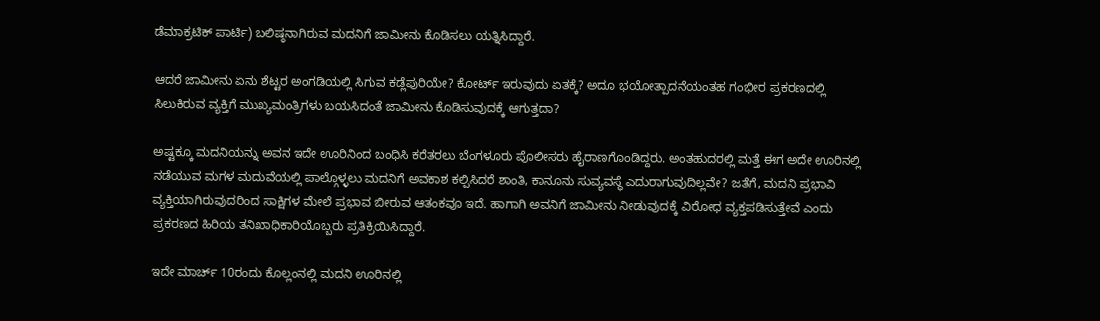ಡೆಮಾಕ್ರಟಿಕ್ ಪಾರ್ಟಿ) ಬಲಿಷ್ಠನಾಗಿರುವ ಮದನಿಗೆ ಜಾಮೀನು ಕೊಡಿಸಲು ಯತ್ನಿಸಿದ್ದಾರೆ.

ಆದರೆ ಜಾಮೀನು ಏನು ಶೆಟ್ಟರ ಅಂಗಡಿಯಲ್ಲಿ ಸಿಗುವ ಕಡ್ಲೆಪುರಿಯೇ? ಕೋರ್ಟ್ ಇರುವುದು ಏತಕ್ಕೆ? ಅದೂ ಭಯೋತ್ಪಾದನೆಯಂತಹ ಗಂಭೀರ ಪ್ರಕರಣದಲ್ಲಿ ಸಿಲುಕಿರುವ ವ್ಯಕ್ತಿಗೆ ಮುಖ್ಯಮಂತ್ರಿಗಳು ಬಯಸಿದಂತೆ ಜಾಮೀನು ಕೊಡಿಸುವುದಕ್ಕೆ ಆಗುತ್ತದಾ?

ಅಷ್ಟಕ್ಕೂ ಮದನಿಯನ್ನು ಅವನ ಇದೇ ಊರಿನಿಂದ ಬಂಧಿಸಿ ಕರೆತರಲು ಬೆಂಗಳೂರು ಪೊಲೀಸರು ಹೈರಾಣಗೊಂಡಿದ್ದರು. ಅಂತಹುದರಲ್ಲಿ ಮತ್ತೆ ಈಗ ಅದೇ ಊರಿನಲ್ಲಿ ನಡೆಯುವ ಮಗಳ ಮದುವೆಯಲ್ಲಿ ಪಾಲ್ಗೊಳ್ಳಲು ಮದನಿಗೆ ಅವಕಾಶ ಕಲ್ಪಿಸಿದರೆ ಶಾಂತಿ, ಕಾನೂನು ಸುವ್ಯವಸ್ಥೆ ಎದುರಾಗುವುದಿಲ್ಲವೇ? ಜತೆಗೆ, ಮದನಿ ಪ್ರಭಾವಿ ವ್ಯಕ್ತಿಯಾಗಿರುವುದರಿಂದ ಸಾಕ್ಷಿಗಳ ಮೇಲೆ ಪ್ರಭಾವ ಬೀರುವ ಆತಂಕವೂ ಇದೆ. ಹಾಗಾಗಿ ಅವನಿಗೆ ಜಾಮೀನು ನೀಡುವುದಕ್ಕೆ ವಿರೋಧ ವ್ಯಕ್ತಪಡಿಸುತ್ತೇವೆ ಎಂದು ಪ್ರಕರಣದ ಹಿರಿಯ ತನಿಖಾಧಿಕಾರಿಯೊಬ್ಬರು ಪ್ರತಿಕ್ರಿಯಿಸಿದ್ದಾರೆ.

ಇದೇ ಮಾರ್ಚ್ 10ರಂದು ಕೊಲ್ಲಂನಲ್ಲಿ ಮದನಿ ಊರಿನಲ್ಲಿ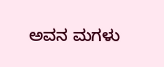ಅವನ ಮಗಳು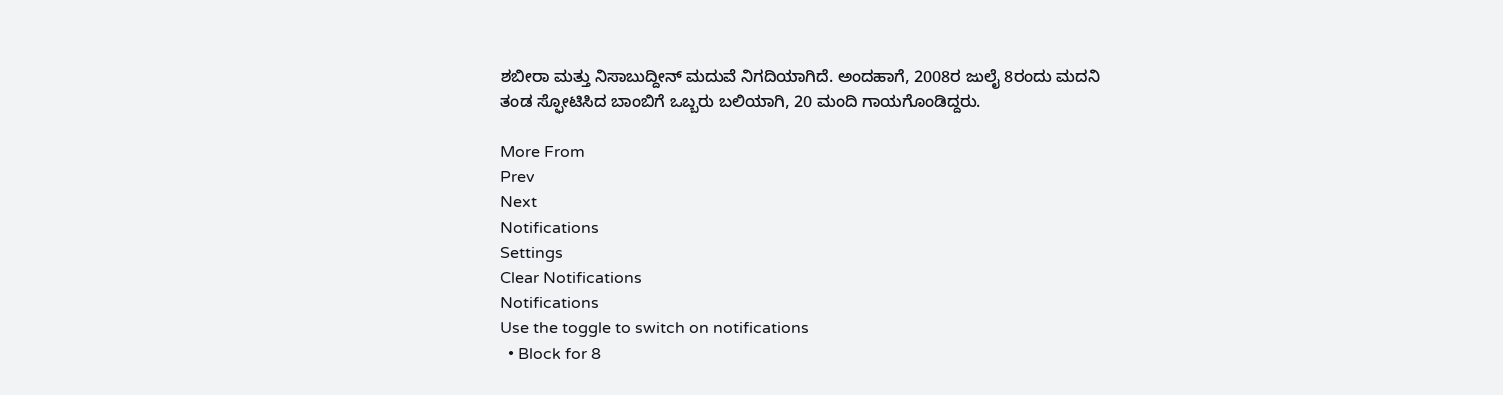ಶಬೀರಾ ಮತ್ತು ನಿಸಾಬುದ್ದೀನ್‌ ಮದುವೆ ನಿಗದಿಯಾಗಿದೆ. ಅಂದಹಾಗೆ, 2008ರ ಜುಲೈ 8ರಂದು ಮದನಿ ತಂಡ ಸ್ಫೋಟಿಸಿದ ಬಾಂಬಿಗೆ ಒಬ್ಬರು ಬಲಿಯಾಗಿ, 20 ಮಂದಿ ಗಾಯಗೊಂಡಿದ್ದರು.

More From
Prev
Next
Notifications
Settings
Clear Notifications
Notifications
Use the toggle to switch on notifications
  • Block for 8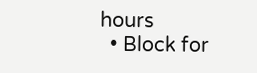hours
  • Block for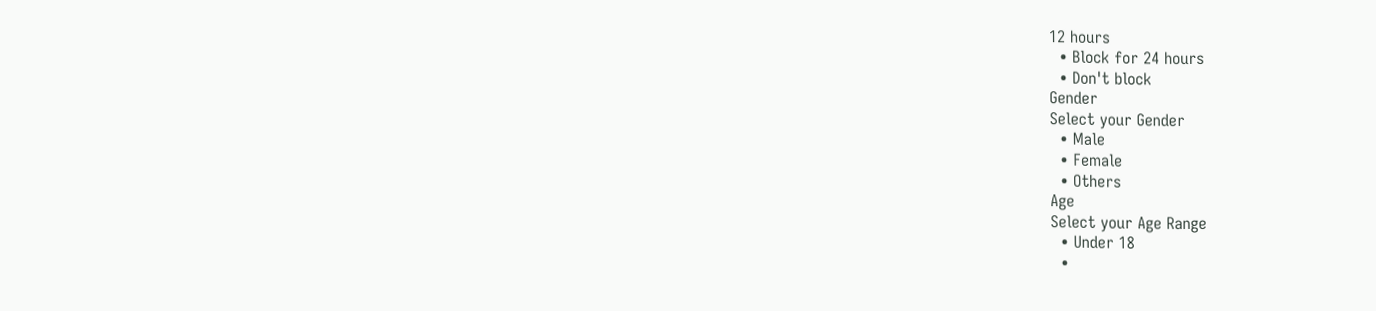12 hours
  • Block for 24 hours
  • Don't block
Gender
Select your Gender
  • Male
  • Female
  • Others
Age
Select your Age Range
  • Under 18
  •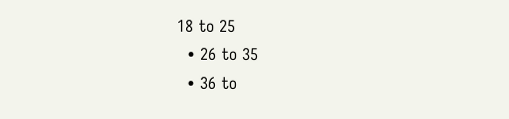18 to 25
  • 26 to 35
  • 36 to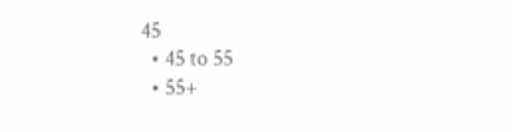45
  • 45 to 55
  • 55+